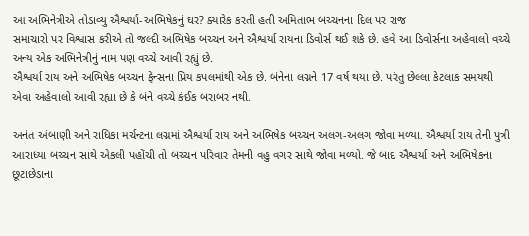આ અભિનેત્રીએ તોડાવ્યુ ઐશ્વર્યા-અભિષેકનું ઘર? ક્યારેક કરતી હતી અમિતાભ બચ્ચનના દિલ પર રાજ
સમાચારો પર વિશ્વાસ કરીએ તો જલ્દી અભિષેક બચ્ચન અને ઐશ્વર્યા રાયના ડિવોર્સ થઈ શકે છે. હવે આ ડિવોર્સના અહેવાલો વચ્ચે અન્ય એક અભિનેત્રીનું નામ પણ વચ્ચે આવી રહ્યું છે.
ઐશ્વર્યા રાય અને અભિષેક બચ્ચન ફેન્સના પ્રિય કપલમાંથી એક છે. બંનેના લગ્નને 17 વર્ષ થયા છે. પરંતુ છેલ્લા કેટલાક સમયથી એવા અહેવાલો આવી રહ્યા છે કે બંને વચ્ચે કંઈક બરાબર નથી.

અનંત અંબાણી અને રાધિકા મર્ચન્ટના લગ્નમાં ઐશ્વર્યા રાય અને અભિષેક બચ્ચન અલગ-અલગ જોવા મળ્યા. ઐશ્વર્યા રાય તેની પુત્રી આરાધ્યા બચ્ચન સાથે એકલી પહોંચી તો બચ્ચન પરિવાર તેમની વહુ વગર સાથે જોવા મળ્યો. જે બાદ ઐશ્વર્યા અને અભિષેકના છૂટાછેડાના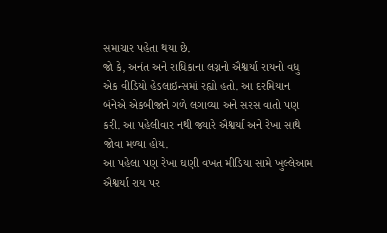સમાચાર પહેતા થયા છે.
જો કે, અનંત અને રાધિકાના લગ્નનો ઐશ્વર્યા રાયનો વધુ એક વીડિયો હેડલાઇન્સમાં રહ્યો હતો. આ દરમિયાન બંનેએ એકબીજાને ગળે લગાવ્યા અને સરસ વાતો પણ કરી. આ પહેલીવાર નથી જ્યારે ઐશ્વર્યા અને રેખા સાથે જોવા મળ્યા હોય.
આ પહેલા પણ રેખા ઘણી વખત મીડિયા સામે ખુલ્લેઆમ ઐશ્વર્યા રાય પર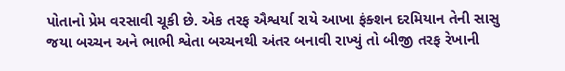પોતાનો પ્રેમ વરસાવી ચૂકી છે. એક તરફ ઐશ્વર્યા રાયે આખા ફંક્શન દરમિયાન તેની સાસુ જયા બચ્ચન અને ભાભી શ્વેતા બચ્ચનથી અંતર બનાવી રાખ્યું તો બીજી તરફ રેખાની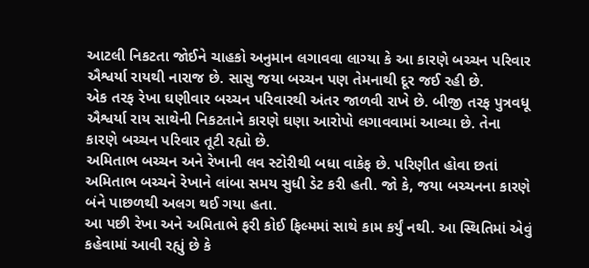આટલી નિકટતા જોઈને ચાહકો અનુમાન લગાવવા લાગ્યા કે આ કારણે બચ્ચન પરિવાર ઐશ્વર્યા રાયથી નારાજ છે. સાસુ જયા બચ્ચન પણ તેમનાથી દૂર જઈ રહી છે.
એક તરફ રેખા ઘણીવાર બચ્ચન પરિવારથી અંતર જાળવી રાખે છે. બીજી તરફ પુત્રવધૂ ઐશ્વર્યા રાય સાથેની નિકટતાને કારણે ઘણા આરોપો લગાવવામાં આવ્યા છે. તેના કારણે બચ્ચન પરિવાર તૂટી રહ્યો છે.
અમિતાભ બચ્ચન અને રેખાની લવ સ્ટોરીથી બધા વાકેફ છે. પરિણીત હોવા છતાં અમિતાભ બચ્ચને રેખાને લાંબા સમય સુધી ડેટ કરી હતી. જો કે, જયા બચ્ચનના કારણે બંને પાછળથી અલગ થઈ ગયા હતા.
આ પછી રેખા અને અમિતાભે ફરી કોઈ ફિલ્મમાં સાથે કામ કર્યું નથી. આ સ્થિતિમાં એવું કહેવામાં આવી રહ્યું છે કે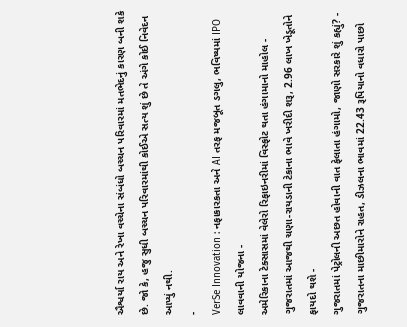ઐશ્વર્યા રાય અને રેખા વચ્ચેના સંબંધો બચ્ચન પરિવારમાં મતભેદનું કારણ બની શકે છે. જો કે, હજુ સુધી બચ્ચન પરિવારમાંથી કોઈએ સત્ય શું છે તે અંગે કોઈ નિવેદન આપ્યું નથી.
-
VerSe Innovation : નફાકારકતા અને AI તરફ મજબૂત ડગલુ, ભવિષ્યમાં IPO લાવવાની યોજના -
અમેરિકાના ટેક્સાસમાં વેલેરો રિફાઇનરીમાં વિસ્ફોટ થતા હંગામાનો માહોલ -
ગુજરાતમાં આજથી ચણા-રાયડાની ટેકાના ભાવે ખરીદી શરૂ, 2.96 લાખ ખેડૂતોને ફાયદો થશે -
ગુજરાતમાં પેટ્રોલની અછત હોવાની વાત ફેલાતા હંગામો, જાણો સરકારે શું કહ્યું? -
ગુજરાતના માછીમારોને રાહત, ડીઝલના ભાવમાં 22.43 રૂપિયાનો વધારો પાછો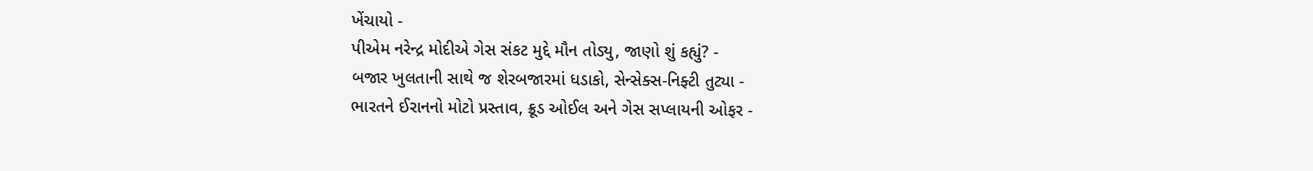ખેંચાયો -
પીએમ નરેન્દ્ર મોદીએ ગેસ સંકટ મુદ્દે મૌન તોડ્યુ, જાણો શું કહ્યું? -
બજાર ખુલતાની સાથે જ શેરબજારમાં ધડાકો, સેન્સેક્સ-નિફ્ટી તુટ્યા -
ભારતને ઈરાનનો મોટો પ્રસ્તાવ, ક્રૂડ ઓઈલ અને ગેસ સપ્લાયની ઓફર -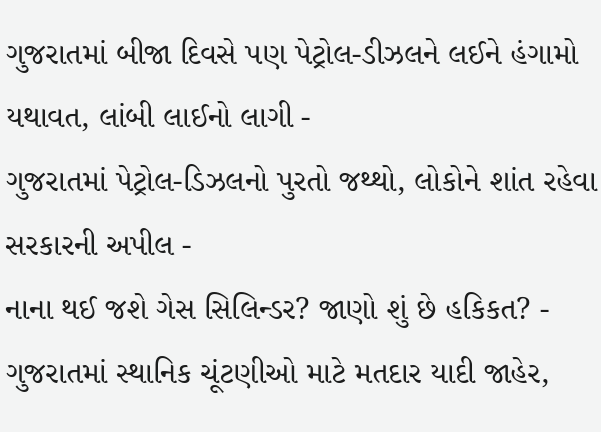ગુજરાતમાં બીજા દિવસે પણ પેટ્રોલ-ડીઝલને લઈને હંગામો યથાવત, લાંબી લાઈનો લાગી -
ગુજરાતમાં પેટ્રોલ-ડિઝલનો પુરતો જથ્થો, લોકોને શાંત રહેવા સરકારની અપીલ -
નાના થઈ જશે ગેસ સિલિન્ડર? જાણો શું છે હકિકત? -
ગુજરાતમાં સ્થાનિક ચૂંટણીઓ માટે મતદાર યાદી જાહેર,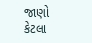જાણો કેટલા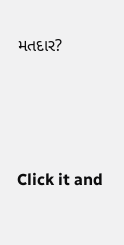મતદાર?






Click it and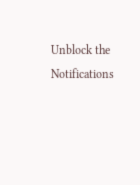Unblock the Notifications